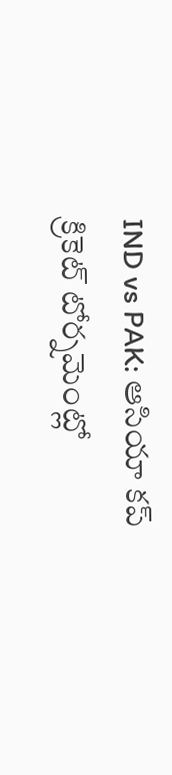IND vs PAK: ఆసియా కప్ క్రికెట్ టోర్నమెంట్లో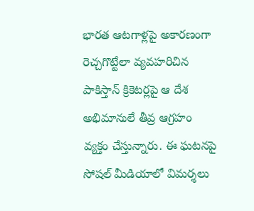భారత ఆటగాళ్లపై అకారణంగా రెచ్చగొట్టేలా వ్యవహరిచిన పాకిస్తాన్ క్రికెటర్లపై ఆ దేశ అభిమానులే తీవ్ర ఆగ్రహం వ్యక్తం చేస్తున్నారు. ఈ ఘటనపై సోషల్ మీడియాలో విమర్శలు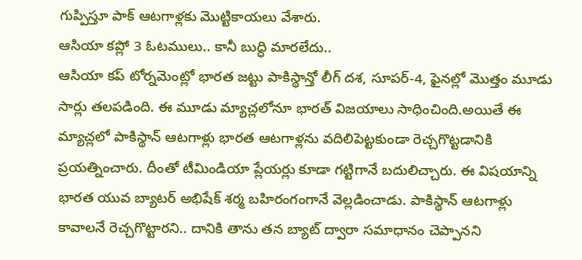గుప్పిస్తూ పాక్ ఆటగాళ్లకు మొట్టికాయలు వేశారు.
ఆసియా కప్లో 3 ఓటములు.. కానీ బుద్ధి మారలేదు..
ఆసియా కప్ టోర్నమెంట్లో భారత జట్టు పాకిస్థాన్తో లీగ్ దశ, సూపర్-4, ఫైనల్లో మొత్తం మూడు సార్లు తలపడింది. ఈ మూడు మ్యాచ్లలోనూ భారత్ విజయాలు సాధించింది.అయితే ఈ మ్యాచ్లలో పాకిస్థాన్ ఆటగాళ్లు భారత ఆటగాళ్లను వదిలిపెట్టకుండా రెచ్చగొట్టడానికి ప్రయత్నించారు. దీంతో టీమిండియా ప్లేయర్లు కూడా గట్టిగానే బదులిచ్చారు. ఈ విషయాన్ని భారత యువ బ్యాటర్ అభిషేక్ శర్మ బహిరంగంగానే వెల్లడించాడు. పాకిస్థాన్ ఆటగాళ్లు కావాలనే రెచ్చగొట్టారని.. దానికి తాను తన బ్యాట్ ద్వారా సమాధానం చెప్పానని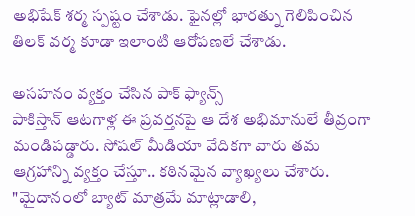అభిషేక్ శర్మ స్పష్టం చేశాడు. ఫైనల్లో భారత్ను గెలిపించిన తిలక్ వర్మ కూడా ఇలాంటి ఆరోపణలే చేశాడు.

అసహనం వ్యక్తం చేసిన పాక్ ఫ్యాన్స్
పాకిస్తాన్ ఆటగాళ్ల ఈ ప్రవర్తనపై ఆ దేశ అభిమానులే తీవ్రంగా మండిపడ్డారు. సోషల్ మీడియా వేదికగా వారు తమ ఆగ్రహాన్ని వ్యక్తం చేస్తూ.. కఠినమైన వ్యాఖ్యలు చేశారు. "మైదానంలో బ్యాట్ మాత్రమే మాట్లాడాలి,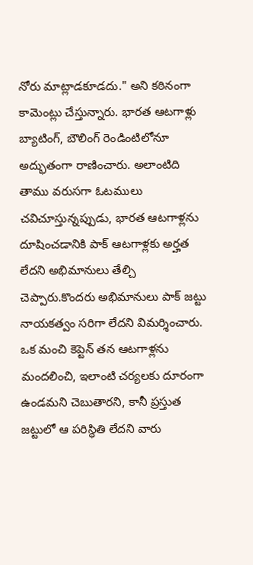నోరు మాట్లాడకూడదు." అని కఠినంగా కామెంట్లు చేస్తున్నారు. భారత ఆటగాళ్లు బ్యాటింగ్, బౌలింగ్ రెండింటిలోనూ అద్భుతంగా రాణించారు. అలాంటిది తాము వరుసగా ఓటములు చవిచూస్తున్నప్పుడు, భారత ఆటగాళ్లను దూషించడానికి పాక్ ఆటగాళ్లకు అర్హత లేదని అభిమానులు తేల్చి చెప్పారు.కొందరు అభిమానులు పాక్ జట్టు నాయకత్వం సరిగా లేదని విమర్శించారు. ఒక మంచి కెప్టెన్ తన ఆటగాళ్లను మందలించి, ఇలాంటి చర్యలకు దూరంగా ఉండమని చెబుతారని, కానీ ప్రస్తుత జట్టులో ఆ పరిస్థితి లేదని వారు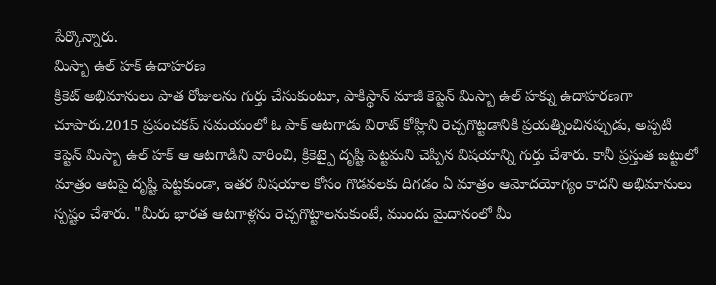పేర్కొన్నారు.
మిస్బా ఉల్ హక్ ఉదాహరణ
క్రికెట్ అభిమానులు పాత రోజులను గుర్తు చేసుకుంటూ, పాకిస్థాన్ మాజీ కెప్టెన్ మిస్బా ఉల్ హక్ను ఉదాహరణగా చూపారు.2015 ప్రపంచకప్ సమయంలో ఓ పాక్ ఆటగాడు విరాట్ కోహ్లిని రెచ్చగొట్టడానికి ప్రయత్నించినప్పుడు, అప్పటి కెప్టెన్ మిస్బా ఉల్ హక్ ఆ ఆటగాడిని వారించి, క్రికెట్పై దృష్టి పెట్టమని చెప్పిన విషయాన్ని గుర్తు చేశారు. కానీ ప్రస్తుత జట్టులో మాత్రం ఆటపై దృష్టి పెట్టకుండా, ఇతర విషయాల కోసం గొడవలకు దిగడం ఏ మాత్రం ఆమోదయోగ్యం కాదని అభిమానులు స్పష్టం చేశారు. "మీరు భారత ఆటగాళ్లను రెచ్చగొట్టాలనుకుంటే, ముందు మైదానంలో మీ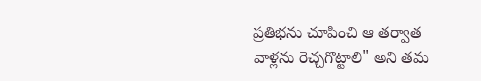ప్రతిభను చూపించి ఆ తర్వాత వాళ్లను రెచ్చగొట్టాలి" అని తమ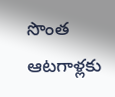సొంత ఆటగాళ్లకు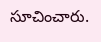సూచించారు.